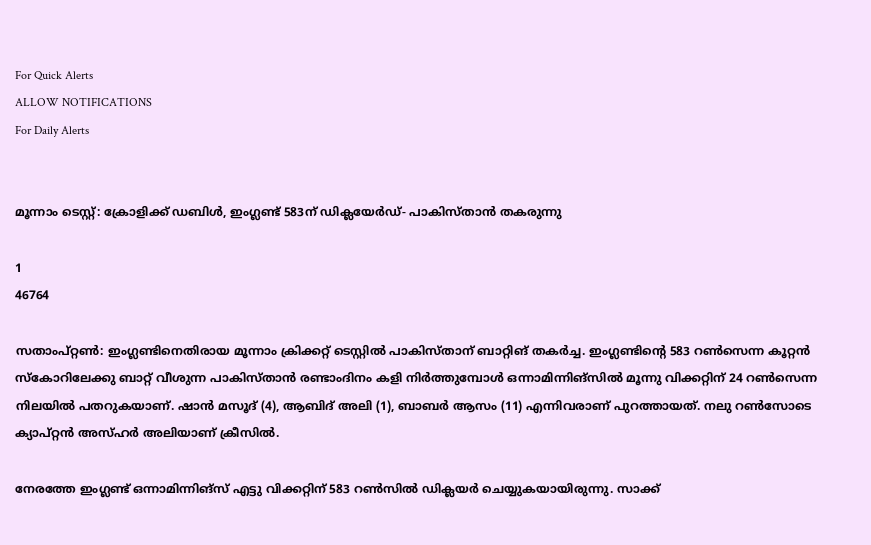For Quick Alerts
ALLOW NOTIFICATIONS
For Daily Alerts


മൂന്നാം ടെസ്റ്റ്: ക്രോളിക്ക് ഡബിള്‍, ഇംഗ്ലണ്ട് 583ന് ഡിക്ലയേര്‍ഡ്- പാകിസ്താന്‍ തകരുന്നു

1
46764

സതാംപ്റ്റണ്‍: ഇംഗ്ലണ്ടിനെതിരായ മൂന്നാം ക്രിക്കറ്റ് ടെസ്റ്റില്‍ പാകിസ്താന് ബാറ്റിങ് തകര്‍ച്ച. ഇംഗ്ലണ്ടിന്റെ 583 റണ്‍സെന്ന കൂറ്റന്‍ സ്‌കോറിലേക്കു ബാറ്റ് വീശുന്ന പാകിസ്താന്‍ രണ്ടാംദിനം കളി നിര്‍ത്തുമ്പോള്‍ ഒന്നാമിന്നിങ്‌സില്‍ മൂന്നു വിക്കറ്റിന് 24 റണ്‍സെന്ന നിലയില്‍ പതറുകയാണ്. ഷാന്‍ മസൂദ് (4), ആബിദ് അലി (1), ബാബര്‍ ആസം (11) എന്നിവരാണ് പുറത്തായത്. നലു റണ്‍സോടെ ക്യാപ്റ്റന്‍ അസ്ഹര്‍ അലിയാണ് ക്രീസില്‍.

നേരത്തേ ഇംഗ്ലണ്ട് ഒന്നാമിന്നിങ്‌സ് എട്ടു വിക്കറ്റിന് 583 റണ്‍സില്‍ ഡിക്ലയര്‍ ചെയ്യുകയായിരുന്നു. സാക്ക്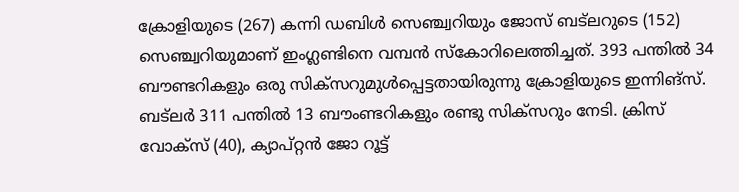ക്രോളിയുടെ (267) കന്നി ഡബിള്‍ സെഞ്ച്വറിയും ജോസ് ബട്‌ലറുടെ (152) സെഞ്ച്വറിയുമാണ് ഇംഗ്ലണ്ടിനെ വമ്പന്‍ സ്‌കോറിലെത്തിച്ചത്. 393 പന്തില്‍ 34 ബൗണ്ടറികളും ഒരു സിക്‌സറുമുള്‍പ്പെട്ടതായിരുന്നു ക്രോളിയുടെ ഇന്നിങ്‌സ്. ബട്‌ലര്‍ 311 പന്തില്‍ 13 ബൗംണ്ടറികളും രണ്ടു സിക്‌സറും നേടി. ക്രിസ് വോക്‌സ് (40), ക്യാപ്റ്റന്‍ ജോ റൂട്ട്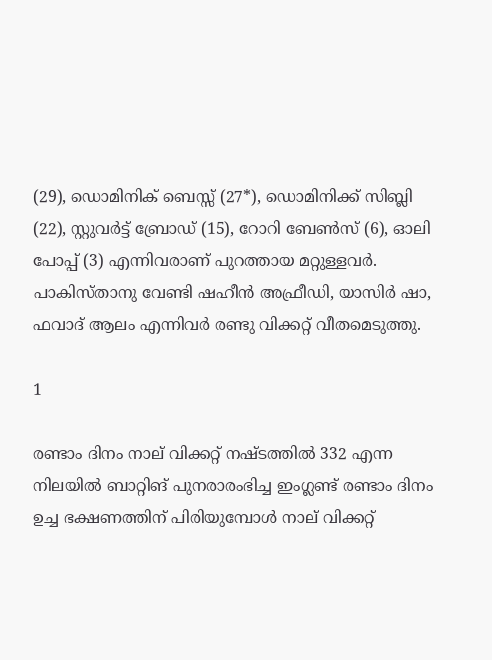(29), ഡൊമിനിക് ബെസ്സ് (27*), ഡൊമിനിക്ക് സിബ്ലി (22), സ്റ്റുവര്‍ട്ട് ബ്രോഡ് (15), റോറി ബേണ്‍സ് (6), ഓലി പോപ്പ് (3) എന്നിവരാണ് പുറത്തായ മറ്റുള്ളവര്‍. പാകിസ്താനു വേണ്ടി ഷഹീന്‍ അഫ്രീഡി, യാസിര്‍ ഷാ, ഫവാദ് ആലം എന്നിവര്‍ രണ്ടു വിക്കറ്റ് വീതമെടുത്തു.

1

രണ്ടാം ദിനം നാല് വിക്കറ്റ് നഷ്ടത്തില്‍ 332 എന്ന നിലയില്‍ ബാറ്റിങ് പുനരാരംഭിച്ച ഇംഗ്ലണ്ട് രണ്ടാം ദിനം ഉച്ച ഭക്ഷണത്തിന് പിരിയുമ്പോള്‍ നാല് വിക്കറ്റ്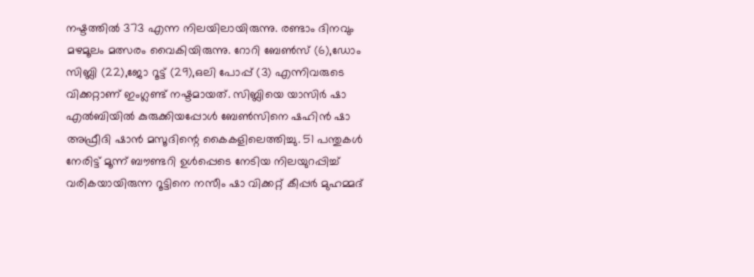നഷ്ടത്തില്‍ 373 എന്ന നിലയിലായിരുന്നു. രണ്ടാം ദിനവും മഴമൂലം മത്സരം വൈകിയിരുന്നു. റോറി ബേണ്‍സ് (6),ഡോം സിബ്ലി (22),ജോ റൂട്ട് (29),ഒലി പോപ്പ് (3) എന്നിവരുടെ വിക്കറ്റാണ് ഇംഗ്ലണ്ട് നഷ്ടമായത്. സിബ്ലിയെ യാസിര്‍ ഷാ എല്‍ബിയില്‍ കുരുക്കിയപ്പോള്‍ ബേണ്‍സിനെ ഷഹിന്‍ ഷാ അഫ്രീദി ഷാന്‍ മസൂദിന്റെ കൈകളിലെത്തിച്ചു. 51 പന്തുകള്‍ നേരിട്ട് മൂന്ന് ബൗണ്ടറി ഉള്‍പ്പെടെ നേടിയ നിലയുറപ്പിച്ച് വരികയായിരുന്ന റൂട്ടിനെ നസീം ഷാ വിക്കറ്റ് കീപ്പര്‍ മുഹമ്മദ്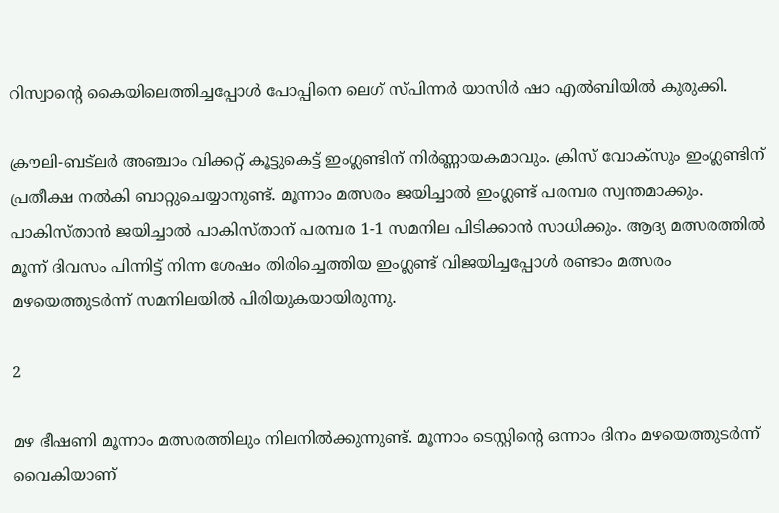റിസ്വാന്റെ കൈയിലെത്തിച്ചപ്പോള്‍ പോപ്പിനെ ലെഗ് സ്പിന്നര്‍ യാസിര്‍ ഷാ എല്‍ബിയില്‍ കുരുക്കി.

ക്രൗലി-ബട്‌ലര്‍ അഞ്ചാം വിക്കറ്റ് കൂട്ടുകെട്ട് ഇംഗ്ലണ്ടിന് നിര്‍ണ്ണായകമാവും. ക്രിസ് വോക്‌സും ഇംഗ്ലണ്ടിന് പ്രതീക്ഷ നല്‍കി ബാറ്റുചെയ്യാനുണ്ട്. മൂന്നാം മത്സരം ജയിച്ചാല്‍ ഇംഗ്ലണ്ട് പരമ്പര സ്വന്തമാക്കും. പാകിസ്താന്‍ ജയിച്ചാല്‍ പാകിസ്താന് പരമ്പര 1-1 സമനില പിടിക്കാന്‍ സാധിക്കും. ആദ്യ മത്സരത്തില്‍ മൂന്ന് ദിവസം പിന്നിട്ട് നിന്ന ശേഷം തിരിച്ചെത്തിയ ഇംഗ്ലണ്ട് വിജയിച്ചപ്പോള്‍ രണ്ടാം മത്സരം മഴയെത്തുടര്‍ന്ന് സമനിലയില്‍ പിരിയുകയായിരുന്നു.

2

മഴ ഭീഷണി മൂന്നാം മത്സരത്തിലും നിലനില്‍ക്കുന്നുണ്ട്. മൂന്നാം ടെസ്റ്റിന്റെ ഒന്നാം ദിനം മഴയെത്തുടര്‍ന്ന് വൈകിയാണ്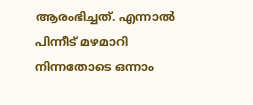ആരംഭിച്ചത്. എന്നാല്‍ പിന്നീട് മഴമാറി നിന്നതോടെ ഒന്നാം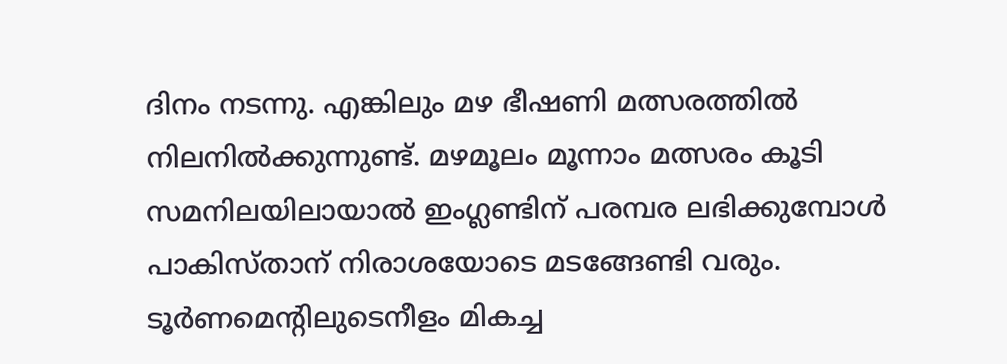ദിനം നടന്നു. എങ്കിലും മഴ ഭീഷണി മത്സരത്തില്‍ നിലനില്‍ക്കുന്നുണ്ട്. മഴമൂലം മൂന്നാം മത്സരം കൂടി സമനിലയിലായാല്‍ ഇംഗ്ലണ്ടിന് പരമ്പര ലഭിക്കുമ്പോള്‍ പാകിസ്താന് നിരാശയോടെ മടങ്ങേണ്ടി വരും. ടൂര്‍ണമെന്റിലുടെനീളം മികച്ച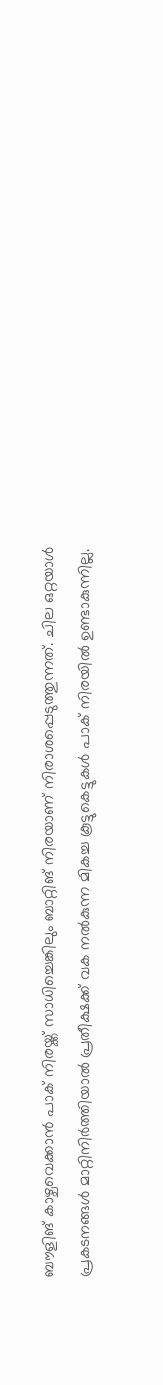ബൗളിങ് കാഴ്ചവെക്കാന്‍ പാക് നിരയ്ക്ക് സാധിച്ചെങ്കിലും ബാറ്റിങ് നിരയാണ് നിരാശപ്പെടുത്തുന്നത്. ചില ഒറ്റയാള്‍ പ്രകടനങ്ങള്‍ മാറ്റിനിര്‍ത്തിയാല്‍ പ്രതീക്ഷക്ക് വക നല്‍കുന്ന മികച്ച കൂട്ടുകെട്ടുകള്‍ പാക് നിരയില്‍ ഉണ്ടാകുന്നില്ല.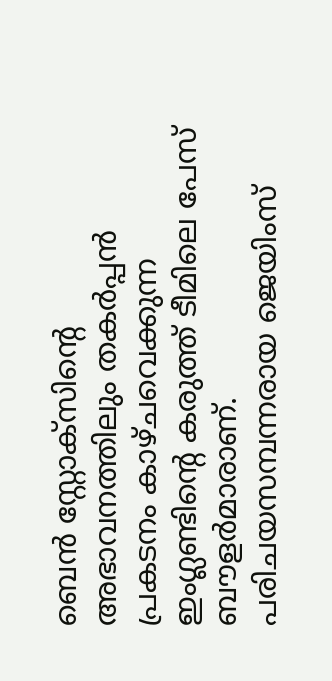ബെന്‍ സ്റ്റോക്സിന്റെ അഭാവനത്തിലും തകര്‍പ്പന്‍ പ്രകടനം കാഴ്ചവെക്കുന്ന ഇംഗ്ലണ്ടിന്റെ കരുത്ത് ടീമിലെ പേസ് ബൗളര്‍മാരാണ്. പരിചയസമ്പന്നരായ ജെയിംസ്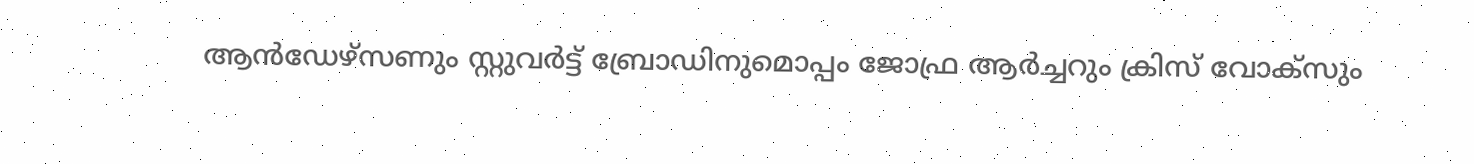ആന്‍ഡേഴ്സണും സ്റ്റുവര്‍ട്ട് ബ്രോഡിനുമൊപ്പം ജോഫ്ര ആര്‍ച്ചറും ക്രിസ് വോക്സും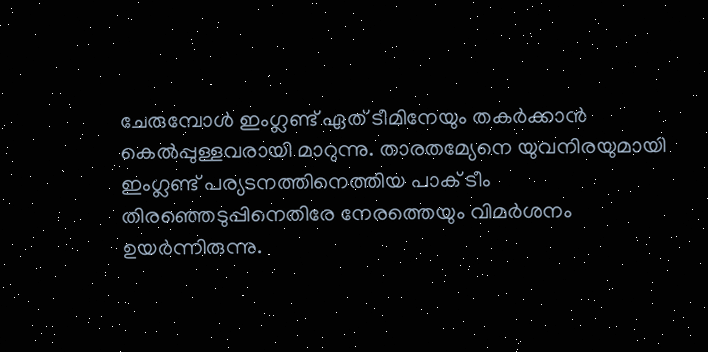ചേരുമ്പോള്‍ ഇംഗ്ലണ്ട് ഏത് ടീമിനേയും തകര്‍ക്കാന്‍ കെല്‍പ്പുള്ളവരായി മാറുന്നു. താരതമ്യേനെ യുവനിരയുമായി ഇംഗ്ലണ്ട് പര്യടനത്തിനെത്തിയ പാക് ടീം തിരഞ്ഞെടുപ്പിനെതിരേ നേരത്തെയും വിമര്‍ശനം ഉയര്‍ന്നിരുന്നു.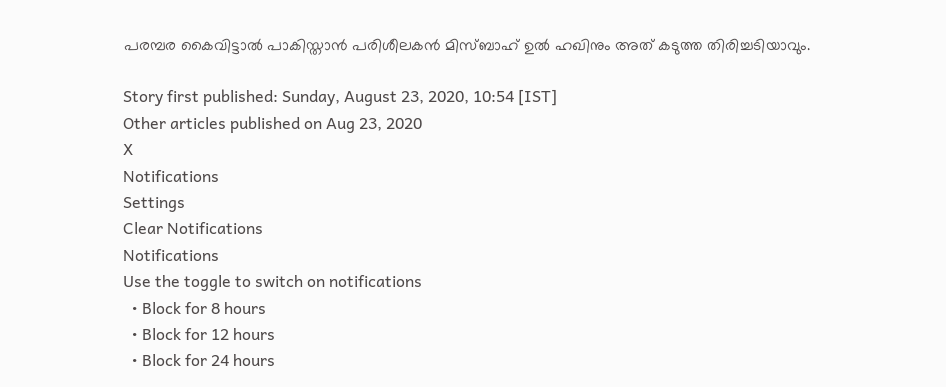പരമ്പര കൈവിട്ടാല്‍ പാകിസ്താന്‍ പരിശീലകന്‍ മിസ്ബാഹ് ഉല്‍ ഹഖിനും അത് കടുത്ത തിരിച്ചടിയാവും.

Story first published: Sunday, August 23, 2020, 10:54 [IST]
Other articles published on Aug 23, 2020
X
Notifications
Settings
Clear Notifications
Notifications
Use the toggle to switch on notifications
  • Block for 8 hours
  • Block for 12 hours
  • Block for 24 hours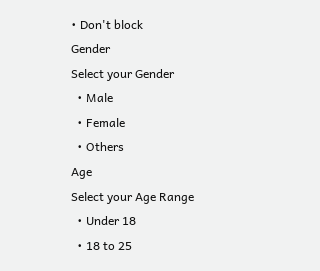• Don't block
Gender
Select your Gender
  • Male
  • Female
  • Others
Age
Select your Age Range
  • Under 18
  • 18 to 25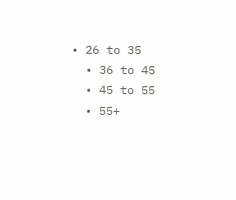• 26 to 35
  • 36 to 45
  • 45 to 55
  • 55+